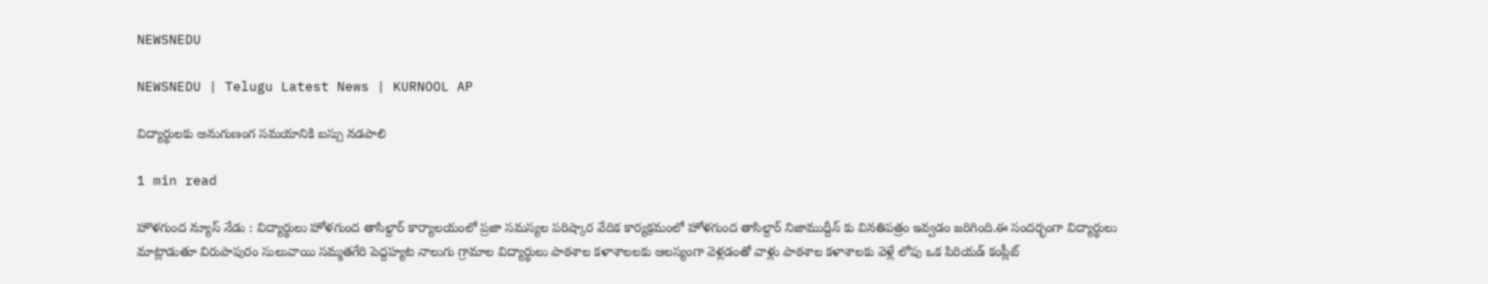NEWSNEDU

NEWSNEDU | Telugu Latest News | KURNOOL AP

విద్యార్థులకు అనుగుణంగ సమయానికి బస్సు నడపాలి

1 min read

హొళగుంద న్యూస్ నేడు : విద్యార్థులు హోళగుంద తాసిల్దార్ కార్యాలయంలో ప్రజా సమస్యల పరిష్కార వేదిక కార్యక్రమంలో హోళగుంద తాసిల్దార్ నిజాముద్దీన్ కు వినతిపత్రం ఇవ్వడం జరిగింది.ఈ సందర్భంగా విద్యార్థులు మాట్లాడుతూ విరుపాపురం సులువాయి సమ్మతగేరి పెద్దహ్యట నాలుగు గ్రామాల విద్యార్థులు పాఠశాల కళాశాలలకు ఆలస్యంగా వెళ్లడంతో వాళ్లు పాఠశాల కళాశాలకు వెళ్లే లోపు ఒక పిరియడ్ కంప్లీట్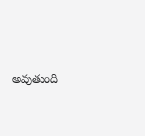అవుతుంది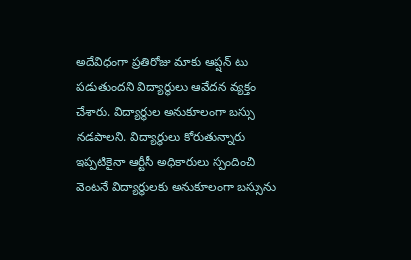అదేవిధంగా ప్రతిరోజు మాకు ఆప్షన్ టు పడుతుందని విద్యార్థులు ఆవేదన వ్యక్తం చేశారు. విద్యార్థుల అనుకూలంగా బస్సు నడపాలని. విద్యార్థులు కోరుతున్నారు ఇప్పటికైనా ఆర్టీసీ అధికారులు స్పందించి వెంటనే విద్యార్థులకు అనుకూలంగా బస్సును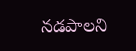నడపాలని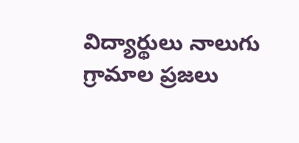విద్యార్థులు నాలుగు గ్రామాల ప్రజలు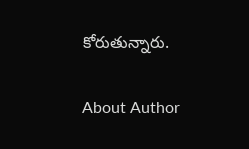కోరుతున్నారు.

About Author